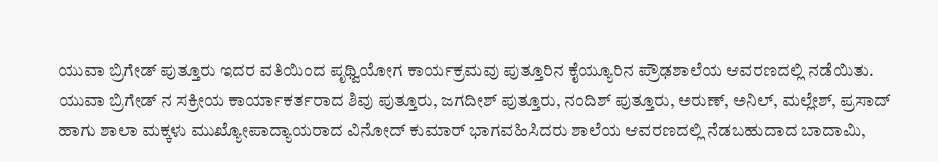ಯುವಾ ಬ್ರಿಗೇಡ್ ಪುತ್ತೂರು ಇದರ ವತಿಯಿಂದ ಪೃಥ್ವಿಯೋಗ ಕಾರ್ಯಕ್ರಮವು ಪುತ್ತೂರಿನ ಕೈಯ್ಯೂರಿನ ಪ್ರೌಢಶಾಲೆಯ ಆವರಣದಲ್ಲಿ ನಡೆಯಿತು. ಯುವಾ ಬ್ರಿಗೇಡ್ ನ ಸಕ್ರೀಯ ಕಾರ್ಯಾಕರ್ತರಾದ ಶಿವು ಪುತ್ತೂರು, ಜಗದೀಶ್ ಪುತ್ತೂರು, ನಂದಿಶ್ ಪುತ್ತೂರು, ಅರುಣ್, ಅನಿಲ್, ಮಲ್ಲೇಶ್, ಪ್ರಸಾದ್ ಹಾಗು ಶಾಲಾ ಮಕ್ಕಳು ಮುಖ್ಯೋಪಾದ್ಯಾಯರಾದ ವಿನೋದ್ ಕುಮಾರ್ ಭಾಗವಹಿಸಿದರು ಶಾಲೆಯ ಆವರಣದಲ್ಲಿ ನೆಡಬಹುದಾದ ಬಾದಾಮಿ,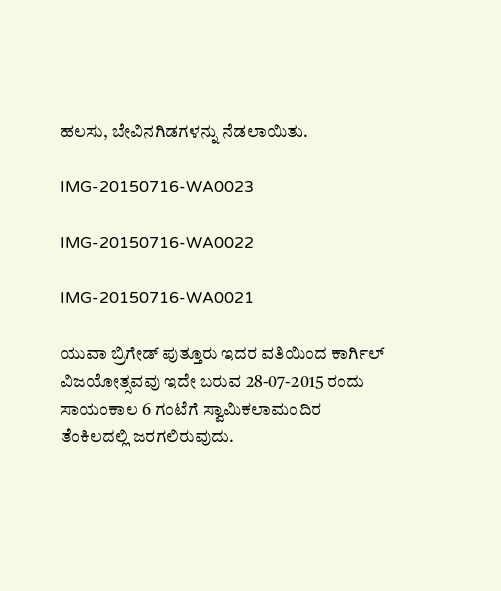ಹಲಸು, ಬೇವಿನಗಿಡಗಳನ್ನು ನೆಡಲಾಯಿತು.

IMG-20150716-WA0023

IMG-20150716-WA0022

IMG-20150716-WA0021

ಯುವಾ ಬ್ರಿಗೇಡ್ ಪುತ್ತೂರು ಇದರ ವತಿಯಿಂದ ಕಾರ್ಗಿಲ್ ವಿಜಯೋತ್ಸವವು ಇದೇ ಬರುವ 28-07-2015 ರಂದು ಸಾಯಂಕಾಲ 6 ಗಂಟೆಗೆ ಸ್ವಾಮಿಕಲಾಮಂದಿರ ತೆಂಕಿಲದಲ್ಲಿ ಜರಗಲಿರುವುದು.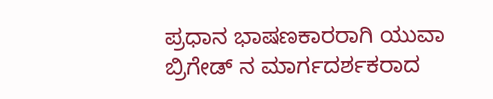ಪ್ರಧಾನ ಭಾಷಣಕಾರರಾಗಿ ಯುವಾ ಬ್ರಿಗೇಡ್ ನ ಮಾರ್ಗದರ್ಶಕರಾದ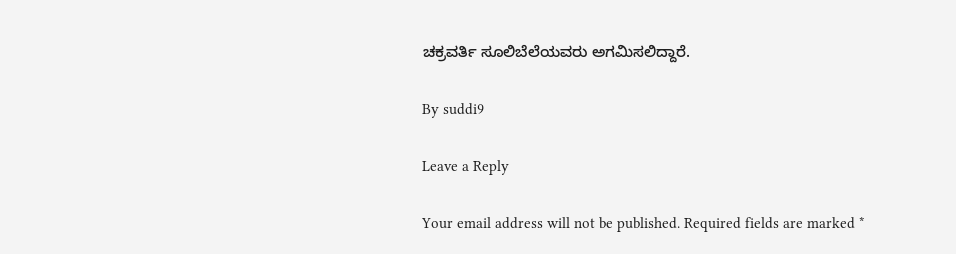ಚಕ್ರವರ್ತಿ ಸೂಲಿಬೆಲೆಯವರು ಅಗಮಿಸಲಿದ್ದಾರೆ.

By suddi9

Leave a Reply

Your email address will not be published. Required fields are marked *